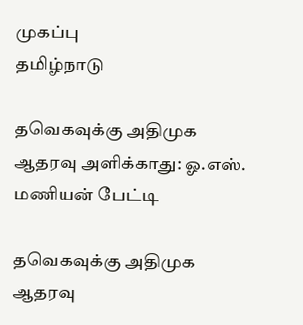முகப்பு
தமிழ்நாடு

தவெகவுக்கு அதிமுக ஆதரவு அளிக்காது: ஓ.எஸ். மணியன் பேட்டி

தவெகவுக்கு அதிமுக ஆதரவு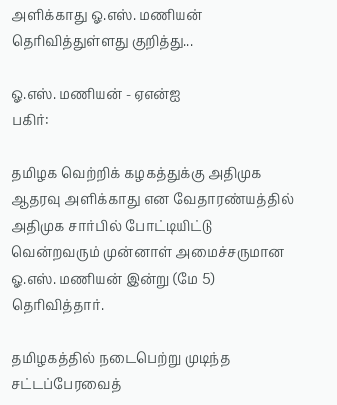அளிக்காது ஓ.எஸ். மணியன் தெரிவித்துள்ளது குறித்து...

ஓ.எஸ். மணியன் - ஏஎன்ஐ
பகிர்:

தமிழக வெற்றிக் கழகத்துக்கு அதிமுக ஆதரவு அளிக்காது என வேதாரண்யத்தில் அதிமுக சார்பில் போட்டியிட்டு வென்றவரும் முன்னாள் அமைச்சருமான ஓ.எஸ். மணியன் இன்று (மே 5) தெரிவித்தார்.

தமிழகத்தில் நடைபெற்று முடிந்த சட்டப்பேரவைத்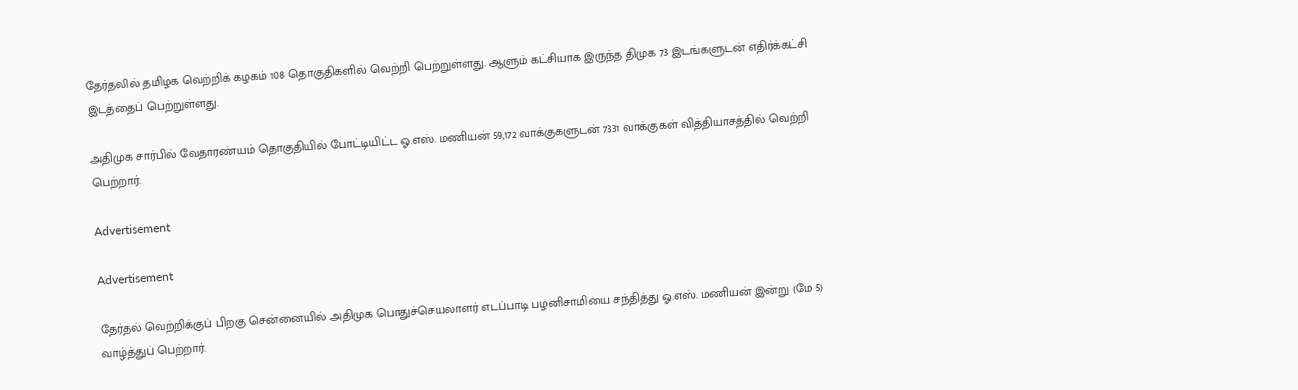தேர்தலில் தமிழக வெற்றிக் கழகம் 108 தொகுதிகளில் வெற்றி பெற்றுள்ளது. ஆளும் கட்சியாக இருந்த திமுக 73 இடங்களுடன் எதிர்க்கட்சி இடத்தைப் பெற்றுள்ளது.

அதிமுக சார்பில் வேதாரண்யம் தொகுதியில் போட்டியிட்ட ஓ.எஸ். மணியன் 59,172 வாக்குகளுடன் 7331 வாக்குகள் வித்தியாசத்தில் வெற்றி பெற்றார்.

Advertisement

Advertisement

தேர்தல் வெற்றிக்குப் பிறகு சென்னையில் அதிமுக பொதுச்செயலாளர் எடப்பாடி பழனிசாமியை சந்தித்து ஓ.எஸ். மணியன் இன்று (மே 5) வாழ்த்துப் பெற்றார்.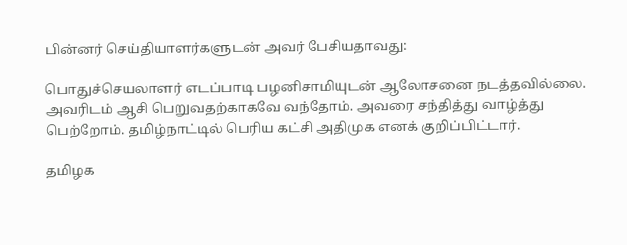பின்னர் செய்தியாளர்களுடன் அவர் பேசியதாவது:

பொதுச்செயலாளர் எடப்பாடி பழனிசாமியுடன் ஆலோசனை நடத்தவில்லை. அவரிடம் ஆசி பெறுவதற்காகவே வந்தோம். அவரை சந்தித்து வாழ்த்து பெற்றோம். தமிழ்நாட்டில் பெரிய கட்சி அதிமுக எனக் குறிப்பிட்டார்.

தமிழக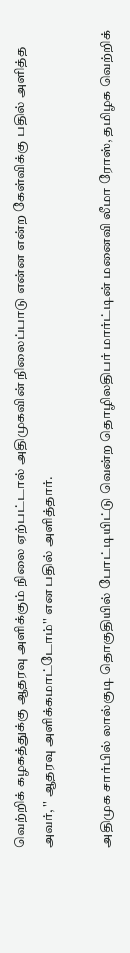வெற்றிக் கழகத்துக்கு ஆதரவு அளிக்கும் நிலை ஏற்பட்டால் அதிமுகவின் நிலைப்பாடு என்ன என்ற கேள்விக்கு பதில் அளித்த அவர், '' ஆதரவு அளிக்கமாட்டோம்'' என பதில் அளித்தார்.

அதிமுக சார்பில் லால்குடி தொகுதியில் போட்டியிட்டு வென்ற தொழிலதிபர் மார்ட்டின் மனைவி லீமா ரோஸ், தமிழக வெற்றிக்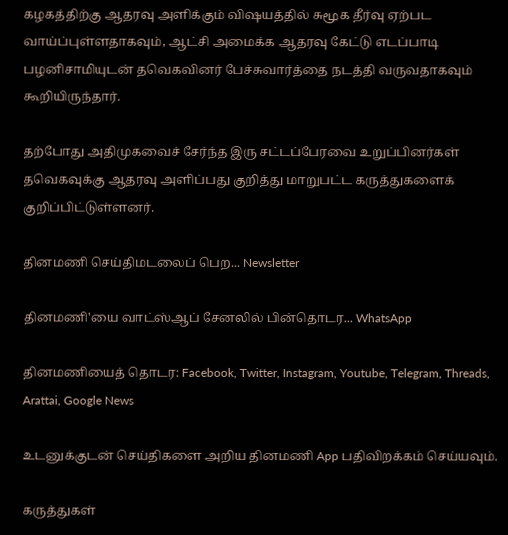கழகத்திற்கு ஆதரவு அளிக்கும் விஷயத்தில் சுமூக தீர்வு ஏற்பட வாய்ப்புள்ளதாகவும், ஆட்சி அமைக்க ஆதரவு கேட்டு எடப்பாடி பழனிசாமியுடன் தவெகவினர் பேச்சுவார்த்தை நடத்தி வருவதாகவும் கூறியிருந்தார்.

தற்போது அதிமுகவைச் சேர்ந்த இரு சட்டப்பேரவை உறுப்பினர்கள் தவெகவுக்கு ஆதரவு அளிப்பது குறித்து மாறுபட்ட கருத்துகளைக் குறிப்பிட்டுள்ளனர்.

தினமணி செய்திமடலைப் பெற... Newsletter

தினமணி'யை வாட்ஸ்ஆப் சேனலில் பின்தொடர... WhatsApp

தினமணியைத் தொடர: Facebook, Twitter, Instagram, Youtube, Telegram, Threads, Arattai, Google News

உடனுக்குடன் செய்திகளை அறிய தினமணி App பதிவிறக்கம் செய்யவும்.

கருத்துகள்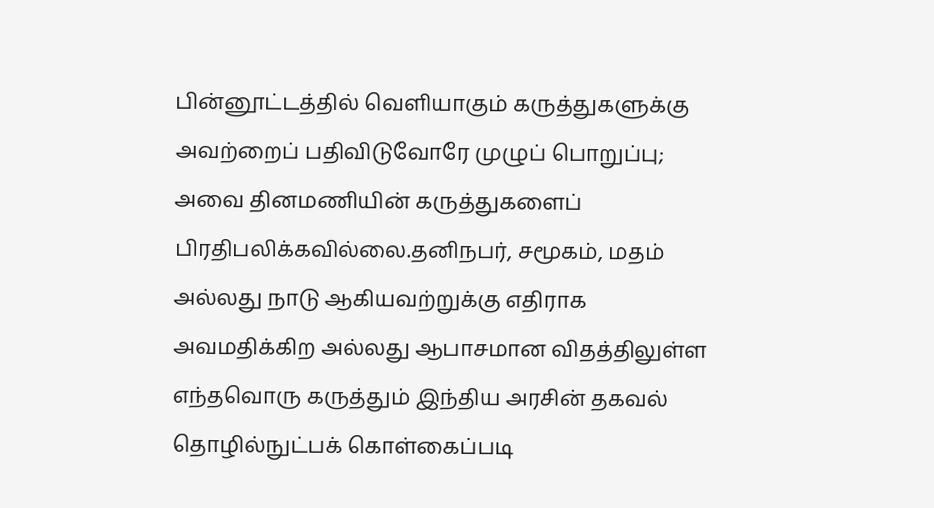பின்னூட்டத்தில் வெளியாகும் கருத்துகளுக்கு அவற்றைப் பதிவிடுவோரே முழுப் பொறுப்பு; அவை தினமணியின் கருத்துகளைப் பிரதிபலிக்கவில்லை.தனிநபர், சமூகம், மதம் அல்லது நாடு ஆகியவற்றுக்கு எதிராக அவமதிக்கிற அல்லது ஆபாசமான விதத்திலுள்ள எந்தவொரு கருத்தும் இந்திய அரசின் தகவல் தொழில்நுட்பக் கொள்கைப்படி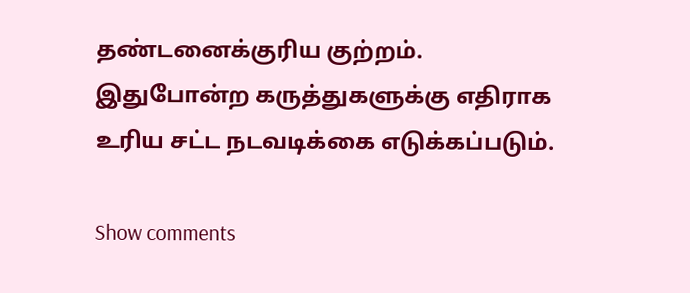தண்டனைக்குரிய குற்றம். இதுபோன்ற கருத்துகளுக்கு எதிராக உரிய சட்ட நடவடிக்கை எடுக்கப்படும்.

Show comments